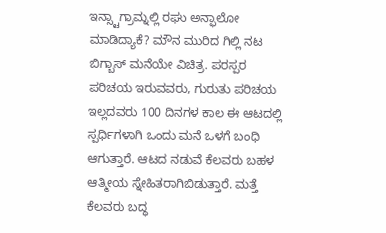ಇನ್ಸ್ಟಾಗ್ರಾಮ್ನಲ್ಲಿ ರಘು ಅನ್ಫಾಲೋ ಮಾಡಿದ್ಯಾಕೆ? ಮೌನ ಮುರಿದ ಗಿಲ್ಲಿ ನಟ
ಬಿಗ್ಬಾಸ್ ಮನೆಯೇ ವಿಚಿತ್ರ. ಪರಸ್ಪರ ಪರಿಚಯ ಇರುವವರು, ಗುರುತು ಪರಿಚಯ ಇಲ್ಲದವರು 100 ದಿನಗಳ ಕಾಲ ಈ ಆಟದಲ್ಲಿ ಸ್ಪರ್ಧಿಗಳಾಗಿ ಒಂದು ಮನೆ ಒಳಗೆ ಬಂಧಿ ಆಗುತ್ತಾರೆ. ಆಟದ ನಡುವೆ ಕೆಲವರು ಬಹಳ ಆತ್ಮೀಯ ಸ್ನೇಹಿತರಾಗಿಬಿಡುತ್ತಾರೆ. ಮತ್ತೆ ಕೆಲವರು ಬದ್ಧ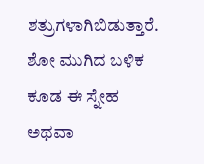ಶತ್ರುಗಳಾಗಿಬಿಡುತ್ತಾರೆ. ಶೋ ಮುಗಿದ ಬಳಿಕ ಕೂಡ ಈ ಸ್ನೇಹ ಅಥವಾ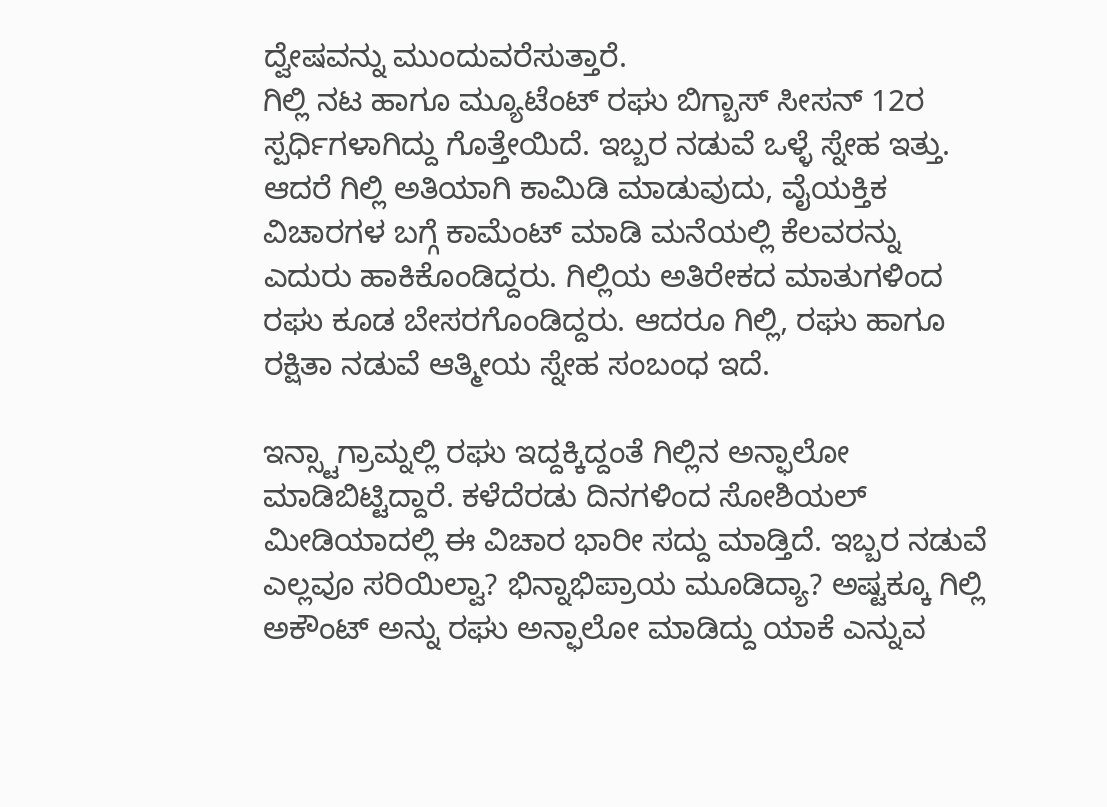ದ್ವೇಷವನ್ನು ಮುಂದುವರೆಸುತ್ತಾರೆ.
ಗಿಲ್ಲಿ ನಟ ಹಾಗೂ ಮ್ಯೂಟೆಂಟ್ ರಘು ಬಿಗ್ಬಾಸ್ ಸೀಸನ್ 12ರ ಸ್ಪರ್ಧಿಗಳಾಗಿದ್ದು ಗೊತ್ತೇಯಿದೆ. ಇಬ್ಬರ ನಡುವೆ ಒಳ್ಳೆ ಸ್ನೇಹ ಇತ್ತು. ಆದರೆ ಗಿಲ್ಲಿ ಅತಿಯಾಗಿ ಕಾಮಿಡಿ ಮಾಡುವುದು, ವೈಯಕ್ತಿಕ ವಿಚಾರಗಳ ಬಗ್ಗೆ ಕಾಮೆಂಟ್ ಮಾಡಿ ಮನೆಯಲ್ಲಿ ಕೆಲವರನ್ನು ಎದುರು ಹಾಕಿಕೊಂಡಿದ್ದರು. ಗಿಲ್ಲಿಯ ಅತಿರೇಕದ ಮಾತುಗಳಿಂದ ರಘು ಕೂಡ ಬೇಸರಗೊಂಡಿದ್ದರು. ಆದರೂ ಗಿಲ್ಲಿ, ರಘು ಹಾಗೂ ರಕ್ಷಿತಾ ನಡುವೆ ಆತ್ಮೀಯ ಸ್ನೇಹ ಸಂಬಂಧ ಇದೆ.

ಇನ್ಸ್ಟಾಗ್ರಾಮ್ನಲ್ಲಿ ರಘು ಇದ್ದಕ್ಕಿದ್ದಂತೆ ಗಿಲ್ಲಿನ ಅನ್ಫಾಲೋ ಮಾಡಿಬಿಟ್ಟಿದ್ದಾರೆ. ಕಳೆದೆರಡು ದಿನಗಳಿಂದ ಸೋಶಿಯಲ್ ಮೀಡಿಯಾದಲ್ಲಿ ಈ ವಿಚಾರ ಭಾರೀ ಸದ್ದು ಮಾಡ್ತಿದೆ. ಇಬ್ಬರ ನಡುವೆ ಎಲ್ಲವೂ ಸರಿಯಿಲ್ವಾ? ಭಿನ್ನಾಭಿಪ್ರಾಯ ಮೂಡಿದ್ಯಾ? ಅಷ್ಟಕ್ಕೂ ಗಿಲ್ಲಿ ಅಕೌಂಟ್ ಅನ್ನು ರಘು ಅನ್ಫಾಲೋ ಮಾಡಿದ್ದು ಯಾಕೆ ಎನ್ನುವ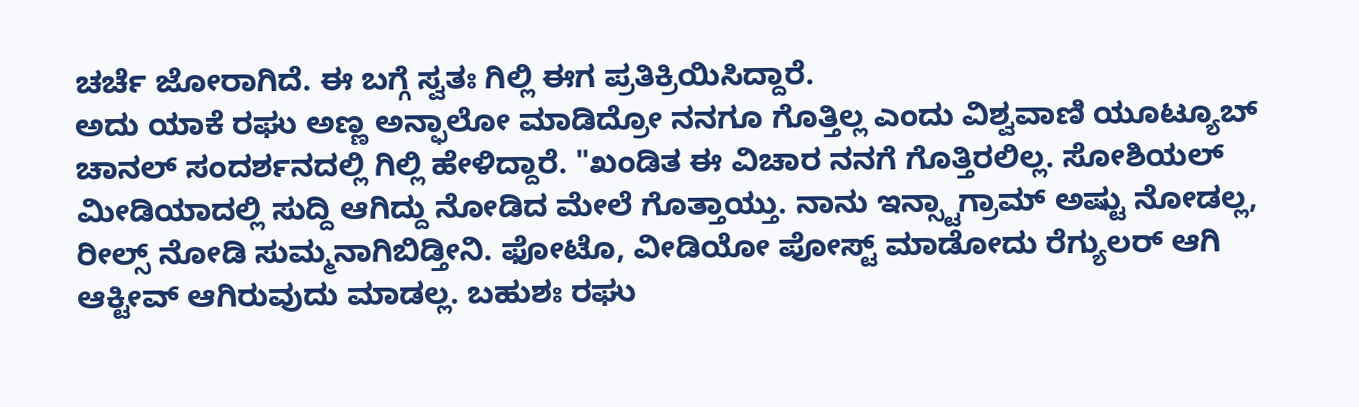ಚರ್ಚೆ ಜೋರಾಗಿದೆ. ಈ ಬಗ್ಗೆ ಸ್ವತಃ ಗಿಲ್ಲಿ ಈಗ ಪ್ರತಿಕ್ರಿಯಿಸಿದ್ದಾರೆ.
ಅದು ಯಾಕೆ ರಘು ಅಣ್ಣ ಅನ್ಫಾಲೋ ಮಾಡಿದ್ರೋ ನನಗೂ ಗೊತ್ತಿಲ್ಲ ಎಂದು ವಿಶ್ವವಾಣಿ ಯೂಟ್ಯೂಬ್ ಚಾನಲ್ ಸಂದರ್ಶನದಲ್ಲಿ ಗಿಲ್ಲಿ ಹೇಳಿದ್ದಾರೆ. "ಖಂಡಿತ ಈ ವಿಚಾರ ನನಗೆ ಗೊತ್ತಿರಲಿಲ್ಲ. ಸೋಶಿಯಲ್ ಮೀಡಿಯಾದಲ್ಲಿ ಸುದ್ದಿ ಆಗಿದ್ದು ನೋಡಿದ ಮೇಲೆ ಗೊತ್ತಾಯ್ತು. ನಾನು ಇನ್ಸ್ಟಾಗ್ರಾಮ್ ಅಷ್ಟು ನೋಡಲ್ಲ, ರೀಲ್ಸ್ ನೋಡಿ ಸುಮ್ಮನಾಗಿಬಿಡ್ತೀನಿ. ಫೋಟೊ, ವೀಡಿಯೋ ಪೋಸ್ಟ್ ಮಾಡೋದು ರೆಗ್ಯುಲರ್ ಆಗಿ ಆಕ್ಟೀವ್ ಆಗಿರುವುದು ಮಾಡಲ್ಲ. ಬಹುಶಃ ರಘು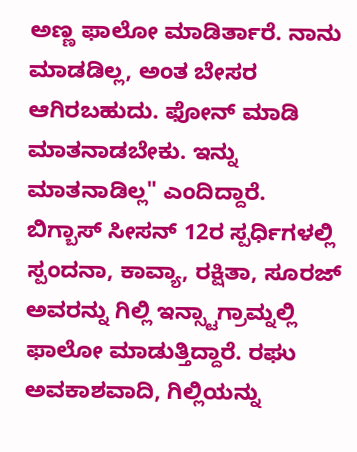ಅಣ್ಣ ಫಾಲೋ ಮಾಡಿರ್ತಾರೆ. ನಾನು ಮಾಡಡಿಲ್ಲ, ಅಂತ ಬೇಸರ ಆಗಿರಬಹುದು. ಫೋನ್ ಮಾಡಿ ಮಾತನಾಡಬೇಕು. ಇನ್ನು ಮಾತನಾಡಿಲ್ಲ" ಎಂದಿದ್ದಾರೆ.
ಬಿಗ್ಬಾಸ್ ಸೀಸನ್ 12ರ ಸ್ಪರ್ಧಿಗಳಲ್ಲಿ ಸ್ಪಂದನಾ, ಕಾವ್ಯಾ, ರಕ್ಷಿತಾ, ಸೂರಜ್ ಅವರನ್ನು ಗಿಲ್ಲಿ ಇನ್ಸ್ಟಾಗ್ರಾಮ್ನಲ್ಲಿ ಫಾಲೋ ಮಾಡುತ್ತಿದ್ದಾರೆ. ರಘು ಅವಕಾಶವಾದಿ, ಗಿಲ್ಲಿಯನ್ನು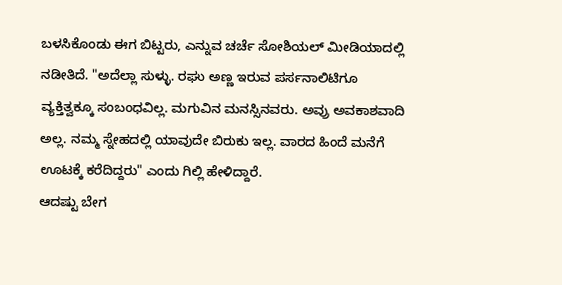ಬಳಸಿಕೊಂಡು ಈಗ ಬಿಟ್ಟರು, ಎನ್ನುವ ಚರ್ಚೆ ಸೋಶಿಯಲ್ ಮೀಡಿಯಾದಲ್ಲಿ ನಡೀತಿದೆ. "ಅದೆಲ್ಲಾ ಸುಳ್ಳು. ರಘು ಅಣ್ಣ ಇರುವ ಪರ್ಸನಾಲಿಟಿಗೂ ವ್ಯಕ್ತಿತ್ವಕ್ಕೂ ಸಂಬಂಧವಿಲ್ಲ. ಮಗುವಿನ ಮನಸ್ಸಿನವರು. ಅವ್ರು ಅವಕಾಶವಾದಿ ಅಲ್ಲ. ನಮ್ಮ ಸ್ನೇಹದಲ್ಲಿ ಯಾವುದೇ ಬಿರುಕು ಇಲ್ಲ. ವಾರದ ಹಿಂದೆ ಮನೆಗೆ ಊಟಕ್ಕೆ ಕರೆದಿದ್ದರು" ಎಂದು ಗಿಲ್ಲಿ ಹೇಳಿದ್ದಾರೆ.
ಆದಷ್ಟು ಬೇಗ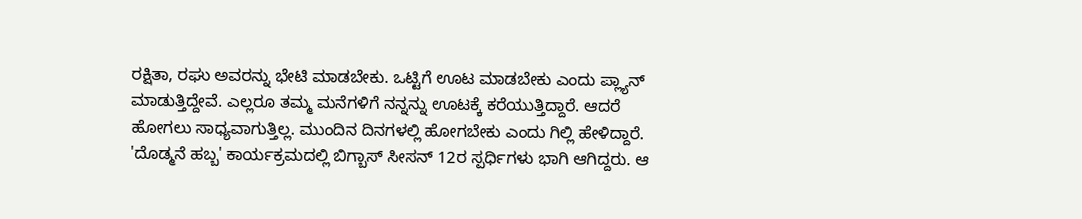ರಕ್ಷಿತಾ, ರಘು ಅವರನ್ನು ಭೇಟಿ ಮಾಡಬೇಕು. ಒಟ್ಟಿಗೆ ಊಟ ಮಾಡಬೇಕು ಎಂದು ಪ್ಲ್ಯಾನ್ ಮಾಡುತ್ತಿದ್ದೇವೆ. ಎಲ್ಲರೂ ತಮ್ಮ ಮನೆಗಳಿಗೆ ನನ್ನನ್ನು ಊಟಕ್ಕೆ ಕರೆಯುತ್ತಿದ್ದಾರೆ. ಆದರೆ ಹೋಗಲು ಸಾಧ್ಯವಾಗುತ್ತಿಲ್ಲ. ಮುಂದಿನ ದಿನಗಳಲ್ಲಿ ಹೋಗಬೇಕು ಎಂದು ಗಿಲ್ಲಿ ಹೇಳಿದ್ದಾರೆ. 'ದೊಡ್ಮನೆ ಹಬ್ಬ' ಕಾರ್ಯಕ್ರಮದಲ್ಲಿ ಬಿಗ್ಬಾಸ್ ಸೀಸನ್ 12ರ ಸ್ಪರ್ಧಿಗಳು ಭಾಗಿ ಆಗಿದ್ದರು. ಆ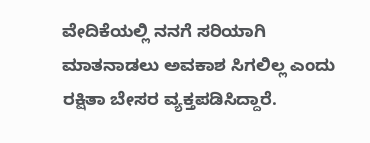ವೇದಿಕೆಯಲ್ಲಿ ನನಗೆ ಸರಿಯಾಗಿ ಮಾತನಾಡಲು ಅವಕಾಶ ಸಿಗಲಿಲ್ಲ ಎಂದು ರಕ್ಷಿತಾ ಬೇಸರ ವ್ಯಕ್ತಪಡಿಸಿದ್ದಾರೆ.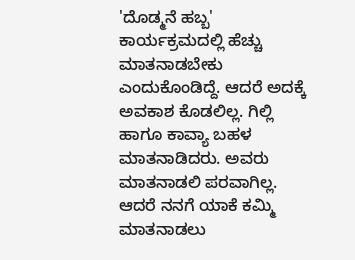'ದೊಡ್ಮನೆ ಹಬ್ಬ' ಕಾರ್ಯಕ್ರಮದಲ್ಲಿ ಹೆಚ್ಚು ಮಾತನಾಡಬೇಕು ಎಂದುಕೊಂಡಿದ್ದೆ. ಆದರೆ ಅದಕ್ಕೆ ಅವಕಾಶ ಕೊಡಲಿಲ್ಲ. ಗಿಲ್ಲಿ ಹಾಗೂ ಕಾವ್ಯಾ ಬಹಳ ಮಾತನಾಡಿದರು. ಅವರು ಮಾತನಾಡಲಿ ಪರವಾಗಿಲ್ಲ. ಆದರೆ ನನಗೆ ಯಾಕೆ ಕಮ್ಮಿ ಮಾತನಾಡಲು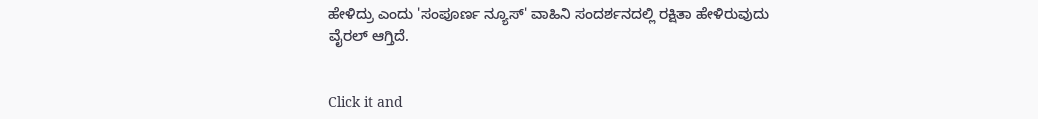ಹೇಳಿದ್ರು ಎಂದು 'ಸಂಪೂರ್ಣ ನ್ಯೂಸ್' ವಾಹಿನಿ ಸಂದರ್ಶನದಲ್ಲಿ ರಕ್ಷಿತಾ ಹೇಳಿರುವುದು ವೈರಲ್ ಆಗ್ತಿದೆ.


Click it and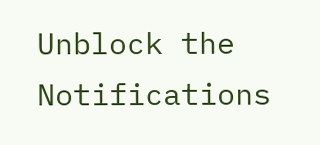Unblock the Notifications